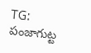TG: పంజాగుట్ట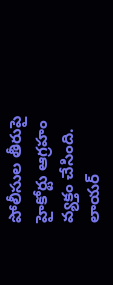పోలీసుల తీరుపై హైకోర్టు ఆగ్రహం వ్యక్తం చేసింది. లాయర్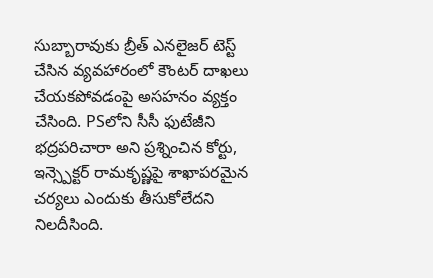సుబ్బారావుకు బ్రీత్ ఎనలైజర్ టెస్ట్ చేసిన వ్యవహారంలో కౌంటర్ దాఖలు చేయకపోవడంపై అసహనం వ్యక్తం చేసింది. PSలోని సీసీ ఫుటేజీని భద్రపరిచారా అని ప్రశ్నించిన కోర్టు, ఇన్స్పెక్టర్ రామకృష్ణపై శాఖాపరమైన చర్యలు ఎందుకు తీసుకోలేదని నిలదీసింది.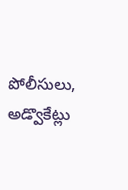పోలీసులు, అడ్వొకేట్లు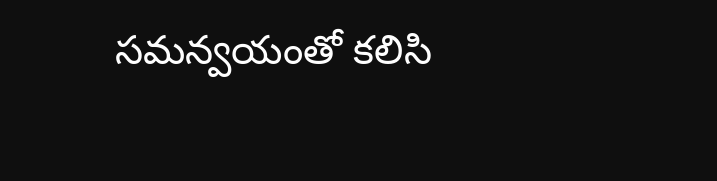సమన్వయంతో కలిసి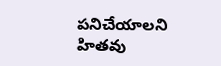పనిచేయాలని హితవు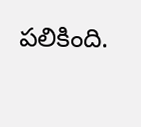పలికింది.